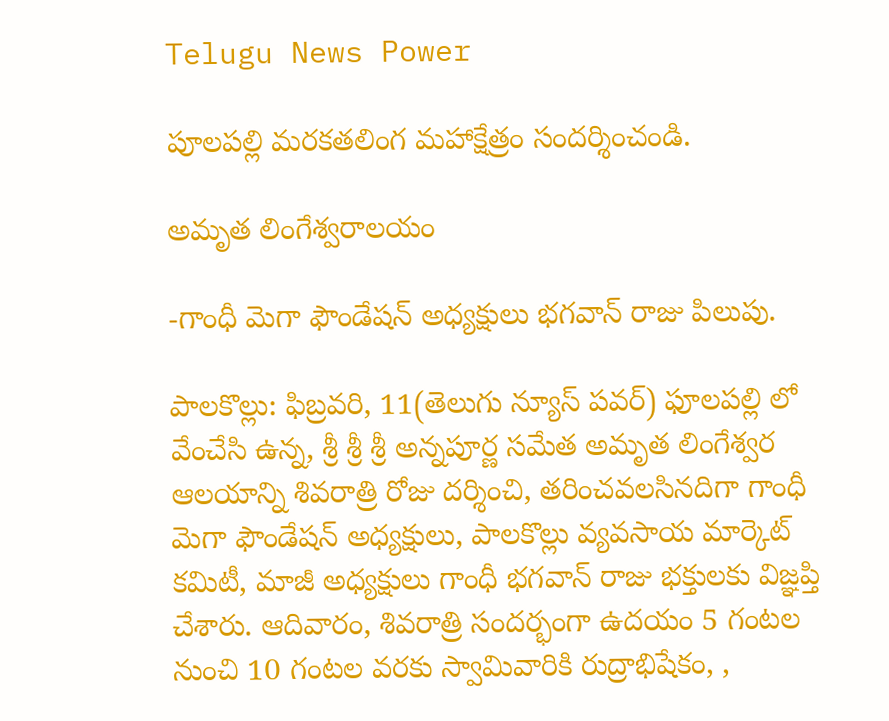Telugu News Power

పూలపల్లి మరకతలింగ మహాక్షేత్రం సందర్శించండి.

అమృత లింగేశ్వరాలయం

-గాంధీ మెగా ఫౌండేషన్ అధ్యక్షులు భగవాన్ రాజు పిలుపు.

పాలకొల్లు: ఫిబ్రవరి, 11(తెలుగు న్యూస్ పవర్) ఫూలపల్లి లో వేంచేసి ఉన్న, శ్రీ శ్రీ శ్రీ అన్నపూర్ణ సమేత అమృత లింగేశ్వర ఆలయాన్ని శివరాత్రి రోజు దర్శించి, తరించవలసినదిగా గాంధీ మెగా ఫౌండేషన్ అధ్యక్షులు, పాలకొల్లు వ్యవసాయ మార్కెట్ కమిటీ, మాజీ అధ్యక్షులు గాంధీ భగవాన్ రాజు భక్తులకు విజ్ఞప్తి చేశారు. ఆదివారం, శివరాత్రి సందర్భంగా ఉదయం 5 గంటల నుంచి 10 గంటల వరకు స్వామివారికి రుద్రాభిషేకం, ,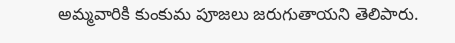అమ్మవారికి కుంకుమ పూజలు జరుగుతాయని తెలిపారు.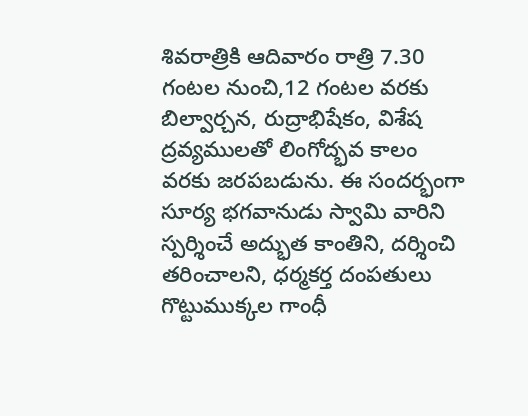శివరాత్రికి ఆదివారం రాత్రి 7.30 గంటల నుంచి,12 గంటల వరకు బిల్వార్చన, రుద్రాభిషేకం, విశేష ద్రవ్యములతో లింగోద్భవ కాలం వరకు జరపబడును. ఈ సందర్భంగా సూర్య భగవానుడు స్వామి వారిని స్పర్శించే అద్భుత కాంతిని, దర్శించి తరించాలని, ధర్మకర్త దంపతులు గొట్టుముక్కల గాంధీ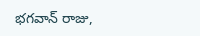భగవాన్ రాజు,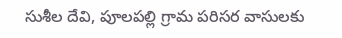సుశీల దేవి, పూలపల్లి గ్రామ పరిసర వాసులకు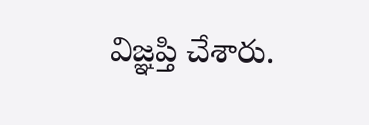విజ్ఞప్తి చేశారు.